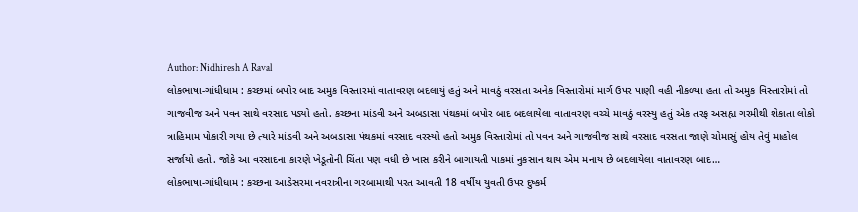Author: Nidhiresh A Raval
લોકભાષા-ગાંધીધામ : કચ્છમાં બપોર બાદ અમુક વિસ્તારમાં વાતાવરણ બદલાયું હતું અને માવઠું વરસતા અનેક વિસ્તારોમાં માર્ગ ઉપર પાણી વહી નીકળ્યા હતા તો અમુક વિસ્તારોમાં તો ગાજવીજ અને પવન સાથે વરસાદ પડ્યો હતો. કચ્છના માંડવી અને અબડાસા પંથકમાં બપોર બાદ બદલાયેલા વાતાવરણ વચ્ચે માવઠું વરસ્યુ હતું એક તરફ અસહ્ય ગરમીથી શેકાતા લોકો ત્રાહિમામ પોકારી ગયા છે ત્યારે માંડવી અને અબડાસા પંથકમાં વરસાદ વરસ્યો હતો અમુક વિસ્તારોમાં તો પવન અને ગાજવીજ સાથે વરસાદ વરસતા જાણે ચોમાસું હોય તેવું માહોલ સર્જાયો હતો. જોકે આ વરસાદના કારણે ખેડૂતોની ચિંતા પણ વધી છે ખાસ કરીને બાગાયતી પાકમાં નુકસાન થાય એમ મનાય છે બદલાયેલા વાતાવરણ બાદ…
લોકભાષા-ગાંધીધામ : કચ્છના આડેસરમા નવરાત્રીના ગરબામાથી પરત આવતી 18 વર્ષીય યુવતી ઉપર દુષ્કર્મ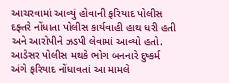આચરવામાં આવ્યું હોવાની ફરિયાદ પોલીસ દફ્તરે નોંધાતા પોલીસ કાર્યવાહી હાથ ધરી હતી અને આરોપીને ઝડપી લેવામાં આવ્યો હતો. આડેસર પોલીસ મથકે ભોગ બનનારે દુષ્કર્મ અંગે ફરિયાદ નોંધાવતાં આ મામલે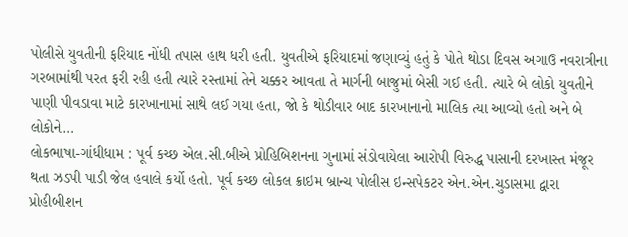પોલીસે યુવતીની ફરિયાદ નોંધી તપાસ હાથ ધરી હતી. યુવતીએ ફરિયાદમાં જણાવ્યું હતું કે પોતે થોડા દિવસ અગાઉ નવરાત્રીના ગરબામાંથી પરત ફરી રહી હતી ત્યારે રસ્તામાં તેને ચક્કર આવતા તે માર્ગની બાજુમાં બેસી ગઈ હતી. ત્યારે બે લોકો યુવતીને પાણી પીવડાવા માટે કારખાનામાં સાથે લઈ ગયા હતા, જો કે થોડીવાર બાદ કારખાનાનો માલિક ત્યા આવ્યો હતો અને બે લોકોને…
લોકભાષા-ગાંધીધામ : પૂર્વ કચ્છ એલ.સી.બીએ પ્રોહિબિશનના ગુનામાં સંડોવાયેલા આરોપી વિરુદ્ધ પાસાની દરખાસ્ત મંજૂર થતા ઝડપી પાડી જેલ હવાલે કર્યો હતો. પૂર્વ કચ્છ લોકલ ક્રાઇમ બ્રાન્ચ પોલીસ ઇન્સપેકટર એન.એન.ચુડાસમા દ્વારા પ્રોહીબીશન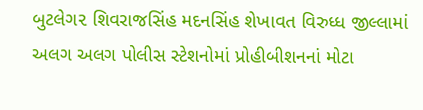બુટલેગ૨ શિવરાજસિંહ મદનસિંહ શેખાવત વિરુધ્ધ જીલ્લામાં અલગ અલગ પોલીસ સ્ટેશનોમાં પ્રોહીબીશનનાં મોટા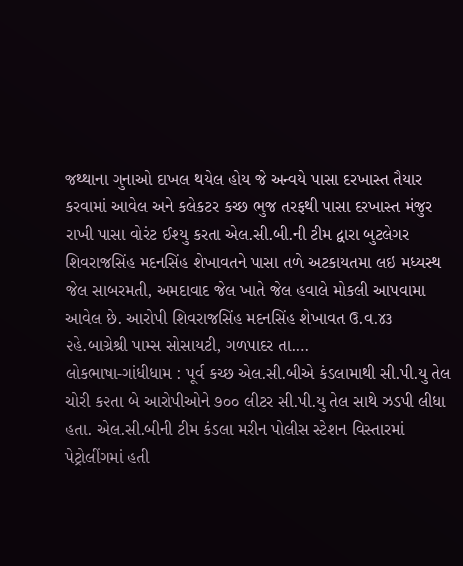જથ્થાના ગુનાઓ દાખલ થયેલ હોય જે અન્વયે પાસા દરખાસ્ત તૈયાર કરવામાં આવેલ અને કલેકટર કચ્છ ભુજ તરફથી પાસા દરખાસ્ત મંજુર રાખી પાસા વોરંટ ઈશ્યુ કરતા એલ.સી.બી.ની ટીમ દ્વારા બુટલેગર શિવરાજસિંહ મદનસિંહ શેખાવતને પાસા તળે અટકાયતમા લઇ મધ્યસ્થ જેલ સાબરમતી, અમદાવાદ જેલ ખાતે જેલ હવાલે મોકલી આપવામા આવેલ છે. આરોપી શિવરાજસિંહ મદનસિંહ શેખાવત ઉ.વ.૪૩ ૨હે.બાગ્રેશ્રી પામ્સ સોસાયટી, ગળપાદર તા.…
લોકભાષા-ગાંધીધામ : પૂર્વ કચ્છ એલ.સી.બીએ કંડલામાથી સી.પી.યુ તેલ ચોરી ક૨તા બે આરોપીઓને ૭૦૦ લીટર સી.પી.યુ તેલ સાથે ઝડપી લીધા હતા. એલ.સી.બીની ટીમ કંડલા મરીન પોલીસ સ્ટેશન વિસ્તારમાં પેટ્રોલીંગમાં હતી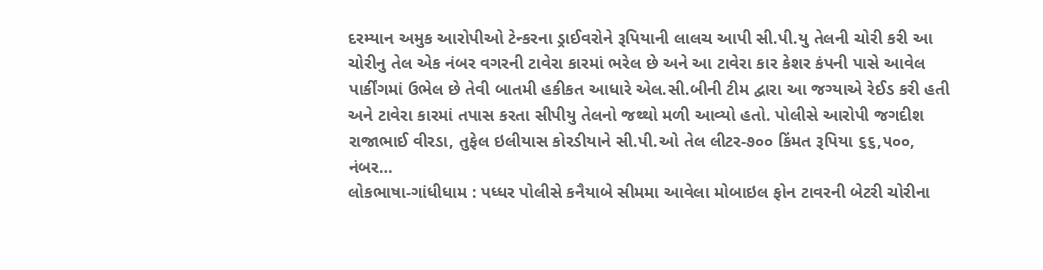દરમ્યાન અમુક આરોપીઓ ટેન્કરના ડ્રાઈવરોને રૂપિયાની લાલચ આપી સી.પી.યુ તેલની ચોરી કરી આ ચોરીનુ તેલ એક નંબર વગરની ટાવેરા કારમાં ભરેલ છે અને આ ટાવેરા કાર કેશર કંપની પાસે આવેલ પાર્કીંગમાં ઉભેલ છે તેવી બાતમી હકીકત આધારે એલ.સી.બીની ટીમ દ્વારા આ જગ્યાએ રેઈડ કરી હતી અને ટાવેરા કારમાં તપાસ કરતા સીપીયુ તેલનો જથ્થો મળી આવ્યો હતો. પોલીસે આરોપી જગદીશ રાજાભાઈ વીરડા, તુફેલ ઇલીયાસ કોરડીયાને સી.પી.ઓ તેલ લીટર-૭૦૦ કિંમત રૂપિયા ૬૬,૫૦૦, નંબર…
લોકભાષા-ગાંધીધામ : પધ્ધર પોલીસે કનૈયાબે સીમમા આવેલા મોબાઇલ ફોન ટાવરની બેટરી ચોરીના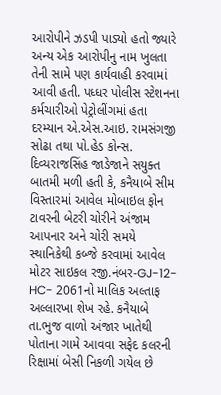આરોપીને ઝડપી પાડ્યો હતો જ્યારે અન્ય એક આરોપીનુ નામ ખુલતા તેની સામે પણ કાર્યવાહી કરવામાં આવી હતી. પધ્ધર પોલીસ સ્ટેશનના કર્મચારીઓ પેટ્રોલીંગમાં હતા દરમ્યાન એ.એસ.આઇ. રામસંગજી સોઢા તથા પો.હેડ કોન્સ. દિવ્યરાજસિંહ જાડેજાને સયુક્ત બાતમી મળી હતી કે, કનૈયાબે સીમ વિસ્તારમાં આવેલ મોબાઇલ ફોન ટાવરની બેટરી ચોરીને અંજામ આપનાર અને ચોરી સમયે સ્થાનિકેથી કબ્જે કરવામાં આવેલ મોટર સાઇકલ રજી.નંબર-GJ-12-HC- 2061નો માલિક અલ્તાફ અલ્લારખા શેખ રહે. કનૈયાબે તા.ભુજ વાળો અંજાર ખાતેથી પોતાના ગામે આવવા સફેદ કલરની રિક્ષામાં બેસી નિકળી ગયેલ છે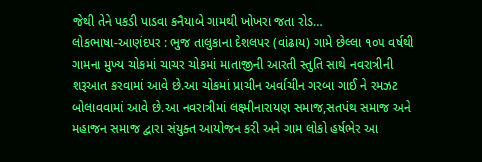જેથી તેને પકડી પાડવા કનૈયાબે ગામથી ખોખરા જતા રોડ…
લોકભાષા-આણંદપર : ભુજ તાલુકાના દેશલપર (વાંઢાય) ગામે છેલ્લા ૧૦૫ વર્ષથી ગામના મુખ્ય ચોકમાં ચાચર ચોકમાં માતાજીની આરતી સ્તુતિ સાથે નવરાત્રીની શરૂઆત કરવામાં આવે છે.આ ચોકમાં પ્રાચીન અર્વાચીન ગરબા ગાઈ ને રમઝટ બોલાવવામાં આવે છે.આ નવરાત્રીમાં લક્ષ્મીનારાયણ સમાજ,સતપંથ સમાજ અને મહાજન સમાજ દ્વારા સંયુક્ત આયોજન કરી અને ગામ લોકો હર્ષભેર આ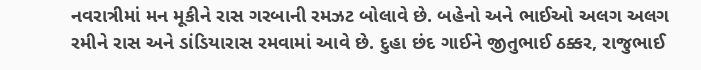નવરાત્રીમાં મન મૂકીને રાસ ગરબાની રમઝટ બોલાવે છે. બહેનો અને ભાઈઓ અલગ અલગ રમીને રાસ અને ડાંડિયારાસ રમવામાં આવે છે. દુહા છંદ ગાઈને જીતુભાઈ ઠક્કર, રાજુભાઈ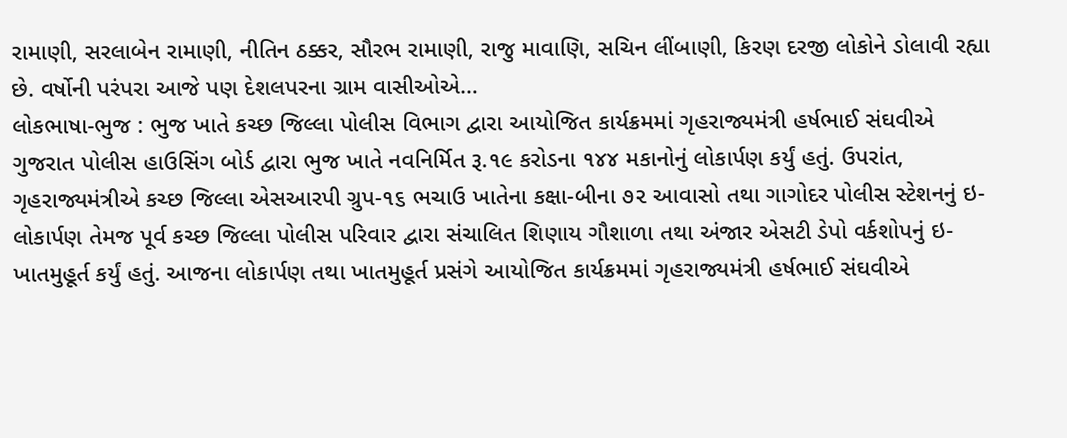રામાણી, સરલાબેન રામાણી, નીતિન ઠક્કર, સૌરભ રામાણી, રાજુ માવાણિ, સચિન લીંબાણી, કિરણ દરજી લોકોને ડોલાવી રહ્યા છે. વર્ષોની પરંપરા આજે પણ દેશલપરના ગ્રામ વાસીઓએ…
લોકભાષા-ભુજ : ભુજ ખાતે કચ્છ જિલ્લા પોલીસ વિભાગ દ્વારા આયોજિત કાર્યક્રમમાં ગૃહરાજ્યમંત્રી હર્ષભાઈ સંઘવીએ ગુજરાત પોલીસ હાઉસિંગ બોર્ડ દ્વારા ભુજ ખાતે નવનિર્મિત રૂ.૧૯ કરોડના ૧૪૪ મકાનોનું લોકાર્પણ કર્યું હતું. ઉપરાંત, ગૃહરાજ્યમંત્રીએ કચ્છ જિલ્લા એસઆરપી ગ્રુપ-૧૬ ભચાઉ ખાતેના કક્ષા-બીના ૭૨ આવાસો તથા ગાગોદર પોલીસ સ્ટેશનનું ઇ-લોકાર્પણ તેમજ પૂર્વ કચ્છ જિલ્લા પોલીસ પરિવાર દ્વારા સંચાલિત શિણાય ગૌશાળા તથા અંજાર એસટી ડેપો વર્કશોપનું ઇ-ખાતમુહૂર્ત કર્યું હતું. આજના લોકાર્પણ તથા ખાતમુહૂર્ત પ્રસંગે આયોજિત કાર્યક્રમમાં ગૃહરાજ્યમંત્રી હર્ષભાઈ સંઘવીએ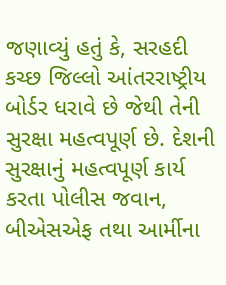જણાવ્યું હતું કે, સરહદી કચ્છ જિલ્લો આંતરરાષ્ટ્રીય બોર્ડર ધરાવે છે જેથી તેની સુરક્ષા મહત્વપૂર્ણ છે. દેશની સુરક્ષાનું મહત્વપૂર્ણ કાર્ય કરતા પોલીસ જવાન, બીએસએફ તથા આર્મીના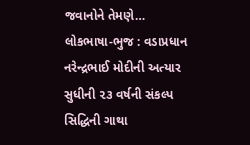જવાનોને તેમણે…
લોકભાષા-ભુજ : વડાપ્રધાન નરેન્દ્રભાઈ મોદીની અત્યાર સુધીની ૨૩ વર્ષની સંકલ્પ સિદ્ધિની ગાથા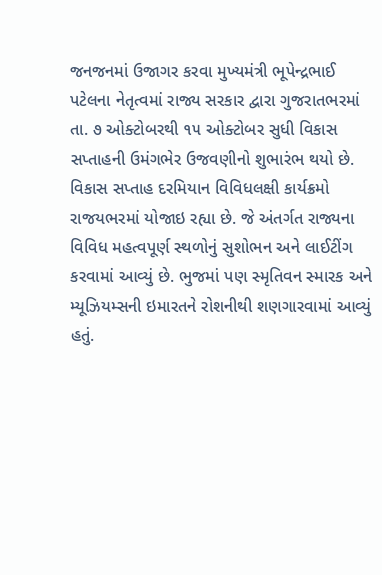જનજનમાં ઉજાગર કરવા મુખ્યમંત્રી ભૂપેન્દ્રભાઈ પટેલના નેતૃત્વમાં રાજ્ય સરકાર દ્વારા ગુજરાતભરમાં તા. ૭ ઓક્ટોબરથી ૧૫ ઓક્ટોબર સુધી વિકાસ સપ્તાહની ઉમંગભેર ઉજવણીનો શુભારંભ થયો છે. વિકાસ સપ્તાહ દરમિયાન વિવિધલક્ષી કાર્યક્રમો રાજયભરમાં યોજાઇ રહ્યા છે. જે અંતર્ગત રાજ્યના વિવિધ મહત્વપૂર્ણ સ્થળોનું સુશોભન અને લાઈટીંગ કરવામાં આવ્યું છે. ભુજમાં પણ સ્મૃતિવન સ્મારક અને મ્યૂઝિયમ્સની ઇમારતને રોશનીથી શણગારવામાં આવ્યું હતું.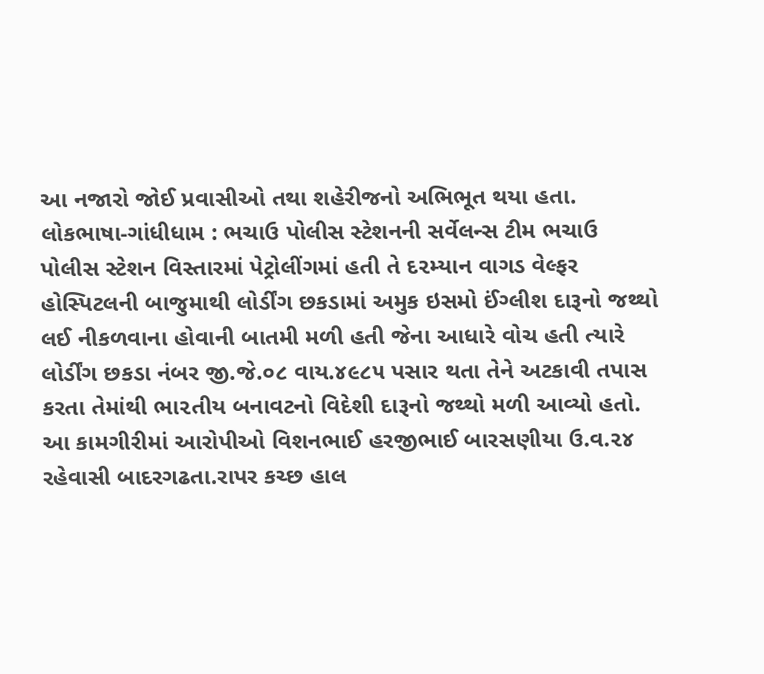આ નજારો જોઈ પ્રવાસીઓ તથા શહેરીજનો અભિભૂત થયા હતા.
લોકભાષા-ગાંધીધામ : ભચાઉ પોલીસ સ્ટેશનની સર્વેલન્સ ટીમ ભચાઉ પોલીસ સ્ટેશન વિસ્તારમાં પેટ્રોલીંગમાં હતી તે દ૨મ્યાન વાગડ વેલ્ફર હોસ્પિટલની બાજુમાથી લોર્ડીંગ છકડામાં અમુક ઇસમો ઈંગ્લીશ દારૂનો જથ્થો લઈ નીકળવાના હોવાની બાતમી મળી હતી જેના આધારે વોચ હતી ત્યારે લોર્ડીંગ છકડા નંબર જી.જે.૦૮ વાય.૪૯૮૫ પસાર થતા તેને અટકાવી તપાસ કરતા તેમાંથી ભા૨તીય બનાવટનો વિદેશી દારૂનો જથ્થો મળી આવ્યો હતો. આ કામગીરીમાં આરોપીઓ વિશનભાઈ હરજીભાઈ બારસણીયા ઉ.વ.૨૪ રહેવાસી બાદરગઢતા.રાપર કચ્છ હાલ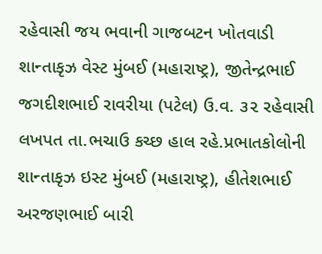રહેવાસી જય ભવાની ગાજબટન ખોતવાડી શાન્તાકૃઝ વેસ્ટ મુંબઈ (મહારાષ્ટ્ર), જીતેન્દ્રભાઈ જગદીશભાઈ રાવરીયા (પટેલ) ઉ.વ. ૩૨ રહેવાસી લખપત તા.ભચાઉ કચ્છ હાલ રહે.પ્રભાતકોલોની શાન્તાકૃઝ ઇસ્ટ મુંબઈ (મહારાષ્ટ્ર), હીતેશભાઈ અરજણભાઈ બારી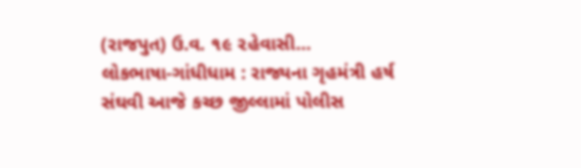(રાજપુત) ઉ.વ. ૧૯ ૨હેવાસી…
લોકભાષા-ગાંધીધામ : રાજ્યના ગૃહમંત્રી હર્ષ સંઘવી આજે કચ્છ જીલ્લામાં પોલીસ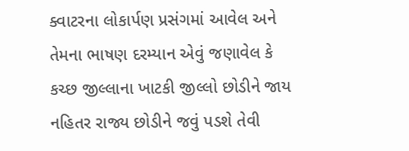ક્વાટરના લોકાર્પણ પ્રસંગમાં આવેલ અને તેમના ભાષણ દરમ્યાન એવું જણાવેલ કે કચ્છ જીલ્લાના ખાટકી જીલ્લો છોડીને જાય નહિતર રાજ્ય છોડીને જવું પડશે તેવી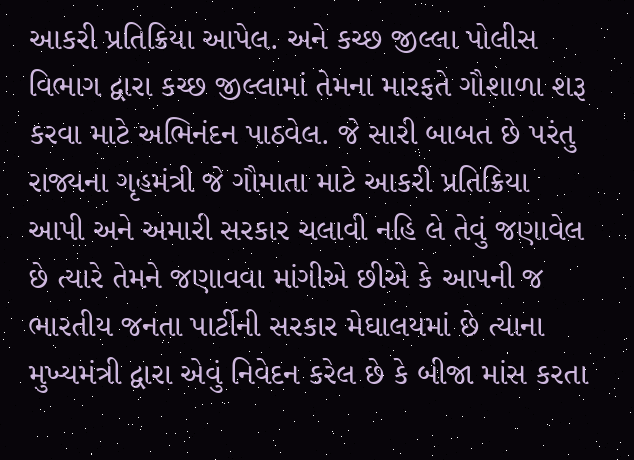આકરી પ્રતિક્રિયા આપેલ. અને કચ્છ જીલ્લા પોલીસ વિભાગ દ્વારા કચ્છ જીલ્લામાં તેમના મારફતે ગૌશાળા શરૂ કરવા માટે અભિનંદન પાઠવેલ. જે સારી બાબત છે પરંતુ રાજ્યના ગૃહમંત્રી જે ગૌમાતા માટે આકરી પ્રતિક્રિયા આપી અને અમારી સરકાર ચલાવી નહિ લે તેવું જણાવેલ છે ત્યારે તેમને જણાવવા માંગીએ છીએ કે આપની જ ભારતીય જનતા પાર્ટીની સરકાર મેઘાલયમાં છે ત્યાના મુખ્યમંત્રી દ્વારા એવું નિવેદન કરેલ છે કે બીજા માંસ કરતા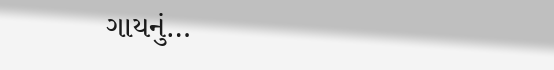ગાયનું…